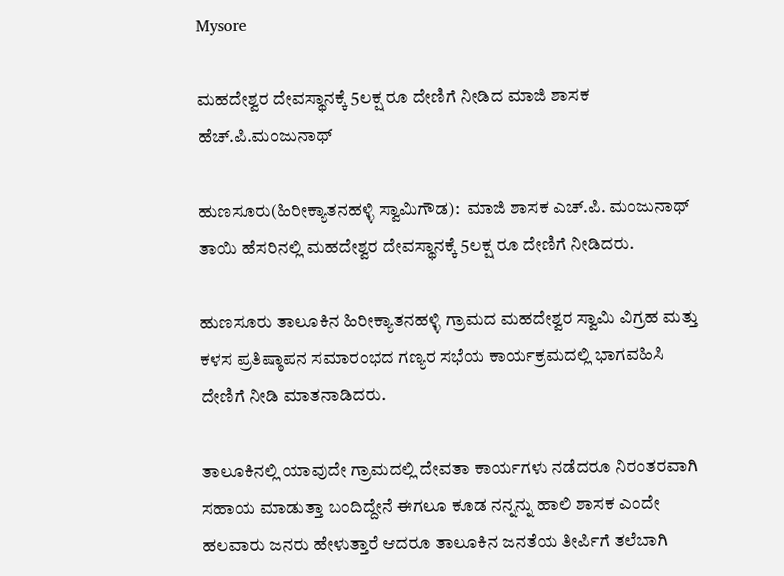Mysore

ಮಹದೇಶ್ವರ ದೇವಸ್ಥಾನಕ್ಕೆ 5ಲಕ್ಷ ರೂ ದೇಣಿಗೆ ನೀಡಿದ ಮಾಜಿ ಶಾಸಕ ಹೆಚ್.ಪಿ.ಮಂಜುನಾಥ್

ಹುಣಸೂರು(ಹಿರೀಕ್ಯಾತನಹಳ್ಳಿ ಸ್ವಾಮಿಗೌಡ):  ಮಾಜಿ ಶಾಸಕ ಎಚ್.ಪಿ. ಮಂಜುನಾಥ್ ತಾಯಿ ಹೆಸರಿನಲ್ಲಿ ಮಹದೇಶ್ವರ ದೇವಸ್ಥಾನಕ್ಕೆ 5ಲಕ್ಷ ರೂ ದೇಣಿಗೆ ನೀಡಿದರು.

ಹುಣಸೂರು ತಾಲೂಕಿನ ಹಿರೀಕ್ಯಾತನಹಳ್ಳಿ ಗ್ರಾಮದ ಮಹದೇಶ್ವರ ಸ್ವಾಮಿ ವಿಗ್ರಹ ಮತ್ತು ಕಳಸ ಪ್ರತಿಷ್ಠಾಪನ ಸಮಾರಂಭದ ಗಣ್ಯರ ಸಭೆಯ ಕಾರ್ಯಕ್ರಮದಲ್ಲಿ ಭಾಗವಹಿಸಿ ದೇಣಿಗೆ ನೀಡಿ ಮಾತನಾಡಿದರು.

ತಾಲೂಕಿನಲ್ಲಿ ಯಾವುದೇ ಗ್ರಾಮದಲ್ಲಿ ದೇವತಾ ಕಾರ್ಯಗಳು ನಡೆದರೂ ನಿರಂತರವಾಗಿ ಸಹಾಯ ಮಾಡುತ್ತಾ ಬಂದಿದ್ದೇನೆ ಈಗಲೂ ಕೂಡ ನನ್ನನ್ನು ಹಾಲಿ ಶಾಸಕ ಎಂದೇ ಹಲವಾರು ಜನರು ಹೇಳುತ್ತಾರೆ ಆದರೂ ತಾಲೂಕಿನ ಜನತೆಯ ತೀರ್ಪಿಗೆ ತಲೆಬಾಗಿ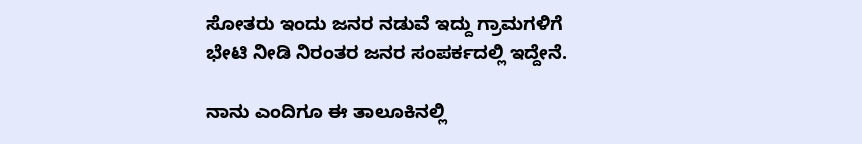ಸೋತರು ಇಂದು ಜನರ ನಡುವೆ ಇದ್ದು ಗ್ರಾಮಗಳಿಗೆ ಭೇಟಿ ನೀಡಿ ನಿರಂತರ ಜನರ ಸಂಪರ್ಕದಲ್ಲಿ ಇದ್ದೇನೆ.

ನಾನು ಎಂದಿಗೂ ಈ ತಾಲೂಕಿನಲ್ಲಿ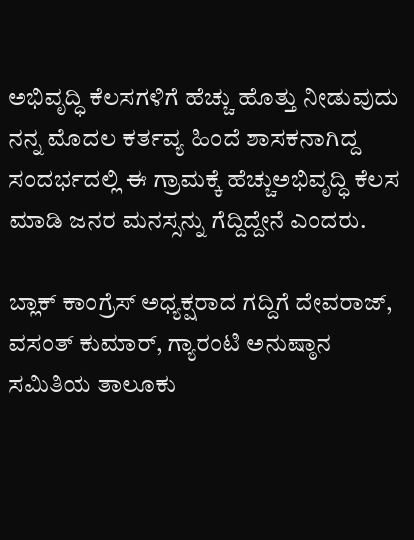ಅಭಿವೃದ್ಧಿ ಕೆಲಸಗಳಿಗೆ ಹೆಚ್ಚು ಹೊತ್ತು ನೀಡುವುದು ನನ್ನ ಮೊದಲ ಕರ್ತವ್ಯ ಹಿಂದೆ ಶಾಸಕನಾಗಿದ್ದ ಸಂದರ್ಭದಲ್ಲಿ ಈ ಗ್ರಾಮಕ್ಕೆ ಹೆಚ್ಚುಅಭಿವೃದ್ಧಿ ಕೆಲಸ ಮಾಡಿ ಜನರ ಮನಸ್ಸನ್ನು ಗೆದ್ದಿದ್ದೇನೆ ಎಂದರು.

ಬ್ಲಾಕ್ ಕಾಂಗ್ರೆಸ್ ಅಧ್ಯಕ್ಷರಾದ ಗದ್ದಿಗೆ ದೇವರಾಜ್, ವಸಂತ್ ಕುಮಾರ್, ಗ್ಯಾರಂಟಿ ಅನುಷ್ಠಾನ ಸಮಿತಿಯ ತಾಲೂಕು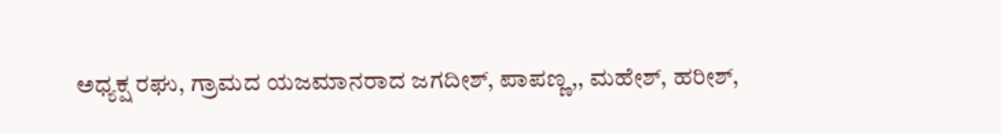ಅಧ್ಯಕ್ಷ ರಘು, ಗ್ರಾಮದ ಯಜಮಾನರಾದ ಜಗದೀಶ್, ಪಾಪಣ್ಣ,, ಮಹೇಶ್, ಹರೀಶ್,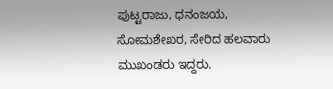ಪುಟ್ಟರಾಜು, ಧನಂಜಯ, ಸೋಮಶೇಖರ, ಸೇರಿದ ಹಲವಾರು ಮುಖಂಡರು ಇದ್ದರು.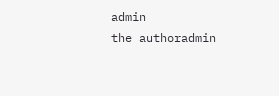admin
the authoradmin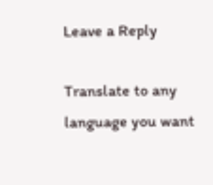Leave a Reply

Translate to any language you want